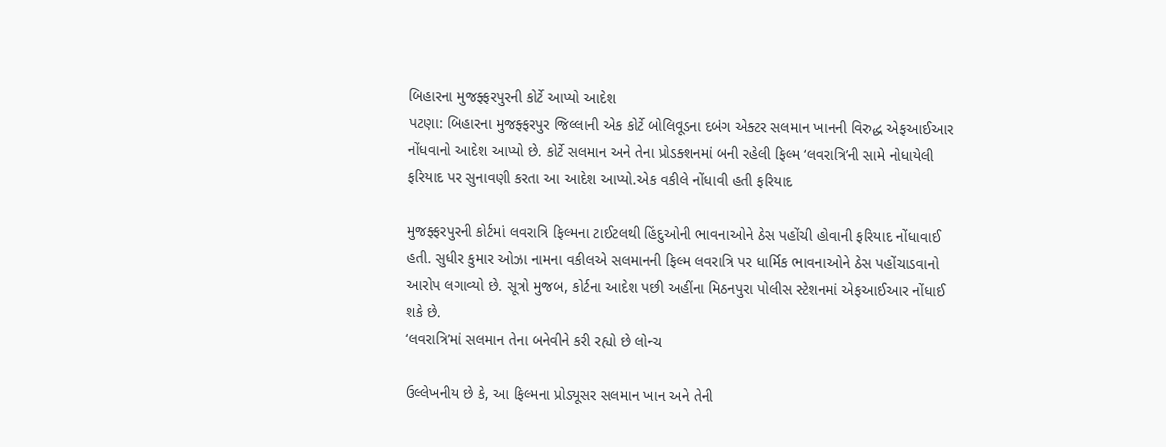બિહારના મુજફ્ફરપુરની કોર્ટે આપ્યો આદેશ
પટણા: બિહારના મુજફ્ફરપુર જિલ્લાની એક કોર્ટે બોલિવૂડના દબંગ એક્ટર સલમાન ખાનની વિરુદ્ધ એફઆઈઆર નોંધવાનો આદેશ આપ્યો છે. કોર્ટે સલમાન અને તેના પ્રોડક્શનમાં બની રહેલી ફિલ્મ ‘લવરાત્રિ’ની સામે નોધાયેલી ફરિયાદ પર સુનાવણી કરતા આ આદેશ આપ્યો.એક વકીલે નોંધાવી હતી ફરિયાદ

મુજફ્ફરપુરની કોર્ટમાં લવરાત્રિ ફિલ્મના ટાઈટલથી હિંદુઓની ભાવનાઓને ઠેસ પહોંચી હોવાની ફરિયાદ નોંધાવાઈ હતી. સુધીર કુમાર ઓઝા નામના વકીલએ સલમાનની ફિલ્મ લવરાત્રિ પર ધાર્મિક ભાવનાઓને ઠેસ પહોંચાડવાનો આરોપ લગાવ્યો છે. સૂત્રો મુજબ, કોર્ટના આદેશ પછી અહીંના મિઠનપુરા પોલીસ સ્ટેશનમાં એફઆઈઆર નોંધાઈ શકે છે.
‘લવરાત્રિ’માં સલમાન તેના બનેવીને કરી રહ્યો છે લોન્ચ

ઉલ્લેખનીય છે કે, આ ફિલ્મના પ્રોડ્યૂસર સલમાન ખાન અને તેની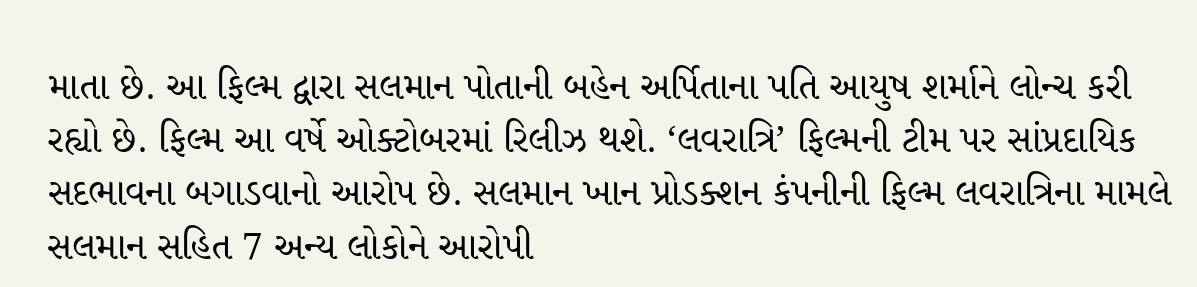માતા છે. આ ફિલ્મ દ્વારા સલમાન પોતાની બહેન અર્પિતાના પતિ આયુષ શર્માને લોન્ચ કરી રહ્યો છે. ફિલ્મ આ વર્ષે ઓક્ટોબરમાં રિલીઝ થશે. ‘લવરાત્રિ’ ફિલ્મની ટીમ પર સાંપ્રદાયિક સદભાવના બગાડવાનો આરોપ છે. સલમાન ખાન પ્રોડક્શન કંપનીની ફિલ્મ લવરાત્રિના મામલે સલમાન સહિત 7 અન્ય લોકોને આરોપી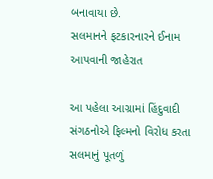બનાવાયા છે.
સલમાનને ફટકારનારને ઈનામ આપવાની જાહેરાત

આ પહેલા આગ્રામાં હિંદુવાદી સંગઠનોએ ફિલ્મનો વિરોધ કરતા સલમાનું પૂતળું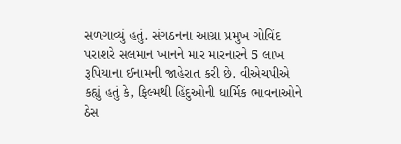સળગાવ્યું હતું. સંગઠનના આગ્રા પ્રમુખ ગોવિંદ પરાશરે સલમાન ખાનને માર મારનારને 5 લાખ રૂપિયાના ઈનામની જાહેરાત કરી છે. વીએચપીએ કહ્યું હતું કે, ફિલ્મથી હિંદુઓની ધાર્મિક ભાવનાઓને ઠેસ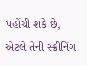પહોંચી શકે છે, એટલે તેની સ્ક્રીનિંગ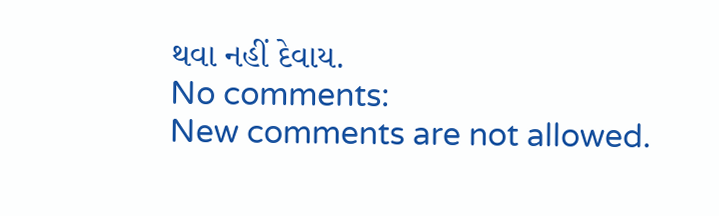થવા નહીં દેવાય.
No comments:
New comments are not allowed.